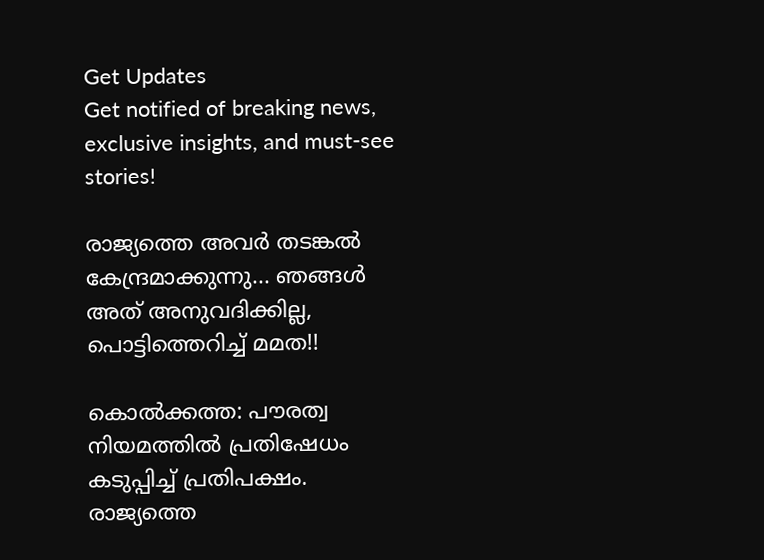Get Updates
Get notified of breaking news, exclusive insights, and must-see stories!

രാജ്യത്തെ അവര്‍ തടങ്കല്‍ കേന്ദ്രമാക്കുന്നു... ഞങ്ങള്‍ അത് അനുവദിക്കില്ല, പൊട്ടിത്തെറിച്ച് മമത!!

കൊല്‍ക്കത്ത: പൗരത്വ നിയമത്തില്‍ പ്രതിഷേധം കടുപ്പിച്ച് പ്രതിപക്ഷം. രാജ്യത്തെ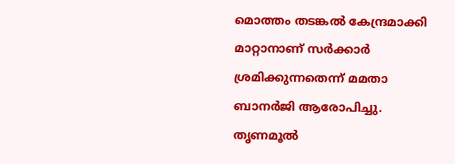മൊത്തം തടങ്കല്‍ കേന്ദ്രമാക്കി മാറ്റാനാണ് സര്‍ക്കാര്‍ ശ്രമിക്കുന്നതെന്ന് മമതാ ബാനര്‍ജി ആരോപിച്ചു. തൃണമൂല്‍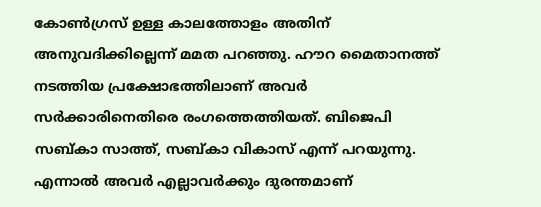കോണ്‍ഗ്രസ് ഉള്ള കാലത്തോളം അതിന് അനുവദിക്കില്ലെന്ന് മമത പറഞ്ഞു. ഹൗറ മൈതാനത്ത് നടത്തിയ പ്രക്ഷോഭത്തിലാണ് അവര്‍ സര്‍ക്കാരിനെതിരെ രംഗത്തെത്തിയത്. ബിജെപി സബ്കാ സാത്ത്, സബ്കാ വികാസ് എന്ന് പറയുന്നു. എന്നാല്‍ അവര്‍ എല്ലാവര്‍ക്കും ദുരന്തമാണ്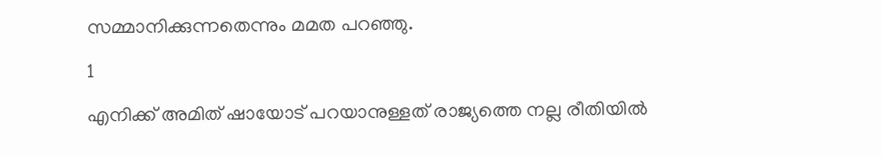സമ്മാനിക്കുന്നതെന്നും മമത പറഞ്ഞു.

1

എനിക്ക് അമിത് ഷായോട് പറയാനുള്ളത് രാജ്യത്തെ നല്ല രീതിയില്‍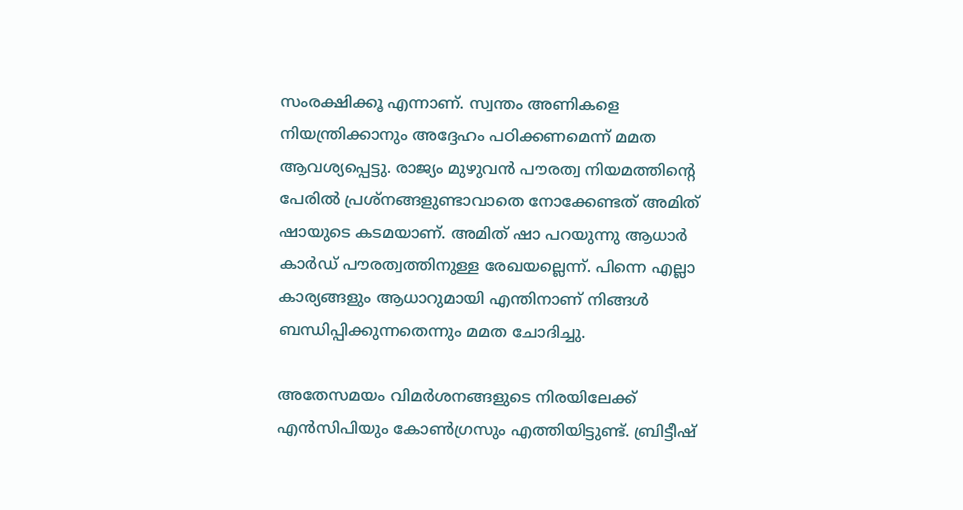സംരക്ഷിക്കൂ എന്നാണ്. സ്വന്തം അണികളെ നിയന്ത്രിക്കാനും അദ്ദേഹം പഠിക്കണമെന്ന് മമത ആവശ്യപ്പെട്ടു. രാജ്യം മുഴുവന്‍ പൗരത്വ നിയമത്തിന്റെ പേരില്‍ പ്രശ്‌നങ്ങളുണ്ടാവാതെ നോക്കേണ്ടത് അമിത് ഷായുടെ കടമയാണ്. അമിത് ഷാ പറയുന്നു ആധാര്‍ കാര്‍ഡ് പൗരത്വത്തിനുള്ള രേഖയല്ലെന്ന്. പിന്നെ എല്ലാ കാര്യങ്ങളും ആധാറുമായി എന്തിനാണ് നിങ്ങള്‍ ബന്ധിപ്പിക്കുന്നതെന്നും മമത ചോദിച്ചു.

അതേസമയം വിമര്‍ശനങ്ങളുടെ നിരയിലേക്ക് എന്‍സിപിയും കോണ്‍ഗ്രസും എത്തിയിട്ടുണ്ട്. ബ്രിട്ടീഷ്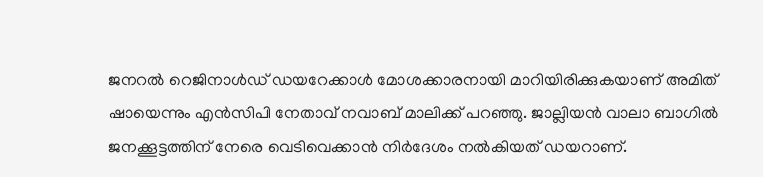ജനറല്‍ റെജിനാള്‍ഡ് ഡയറേക്കാള്‍ മോശക്കാരനായി മാറിയിരിക്കുകയാണ് അമിത് ഷായെന്നും എന്‍സിപി നേതാവ് നവാബ് മാലിക്ക് പറഞ്ഞു. ജാല്ലിയന്‍ വാലാ ബാഗില്‍ ജനക്കൂട്ടത്തിന് നേരെ വെടിവെക്കാന്‍ നിര്‍ദേശം നല്‍കിയത് ഡയറാണ്.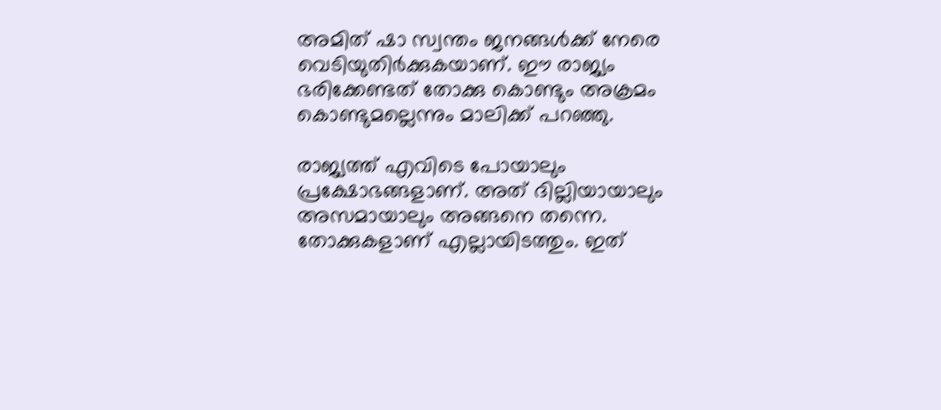അമിത് ഷാ സ്വന്തം ജനങ്ങള്‍ക്ക് നേരെ വെടിയുതിര്‍ക്കുകയാണ്. ഈ രാജ്യം ഭരിക്കേണ്ടത് തോക്കു കൊണ്ടും അക്രമം കൊണ്ടുമല്ലെന്നും മാലിക്ക് പറഞ്ഞു.

രാജ്യത്ത് എവിടെ പോയാലും പ്രക്ഷോഭങ്ങളാണ്. അത് ദില്ലിയായാലും അസമായാലും അങ്ങനെ തന്നെ. തോക്കുകളാണ് എല്ലായിടത്തും. ഇത്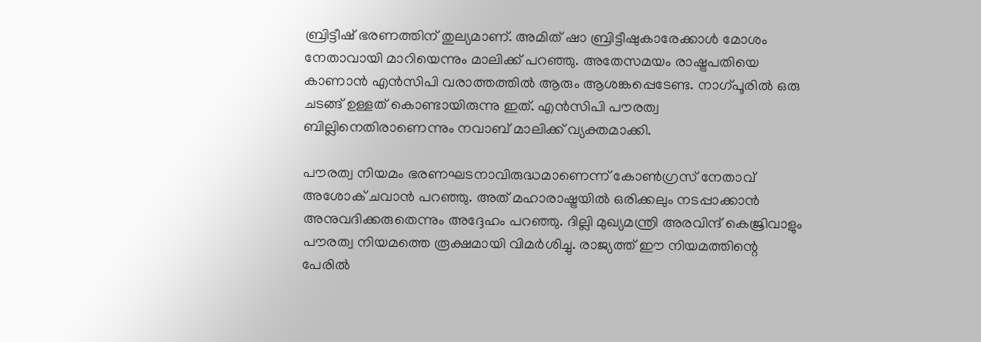ബ്രിട്ടീഷ് ഭരണത്തിന് തുല്യമാണ്. അമിത് ഷാ ബ്രിട്ടീഷുകാരേക്കാള്‍ മോശം നേതാവായി മാറിയെന്നും മാലിക്ക് പറഞ്ഞു. അതേസമയം രാഷ്ട്രപതിയെ കാണാന്‍ എന്‍സിപി വരാത്തത്തില്‍ ആരും ആശങ്കപ്പെടേണ്ട. നാഗ്പൂരില്‍ ഒരു ചടങ്ങ് ഉള്ളത് കൊണ്ടായിരുന്നു ഇത്. എന്‍സിപി പൗരത്വ ബില്ലിനെതിരാണെന്നും നവാബ് മാലിക്ക് വ്യക്തമാക്കി.

പൗരത്വ നിയമം ഭരണഘടനാവിരുദ്ധമാണെന്ന് കോണ്‍ഗ്രസ് നേതാവ് അശോക് ചവാന്‍ പറഞ്ഞു. അത് മഹാരാഷ്ട്രയില്‍ ഒരിക്കലും നടപ്പാക്കാന്‍ അനുവദിക്കരുതെന്നും അദ്ദേഹം പറഞ്ഞു. ദില്ലി മുഖ്യമന്ത്രി അരവിന്ദ് കെജ്രിവാളും പൗരത്വ നിയമത്തെ രൂക്ഷമായി വിമര്‍ശിച്ചു. രാജ്യത്ത് ഈ നിയമത്തിന്റെ പേരില്‍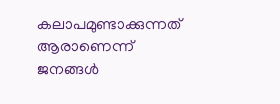കലാപമുണ്ടാക്കുന്നത് ആരാണെന്ന് ജനങ്ങള്‍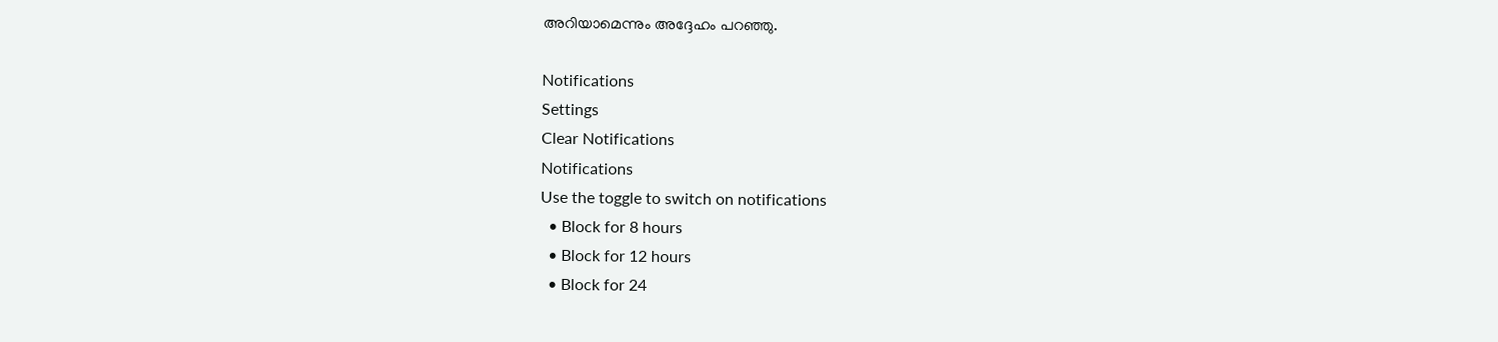അറിയാമെന്നും അദ്ദേഹം പറഞ്ഞു.

Notifications
Settings
Clear Notifications
Notifications
Use the toggle to switch on notifications
  • Block for 8 hours
  • Block for 12 hours
  • Block for 24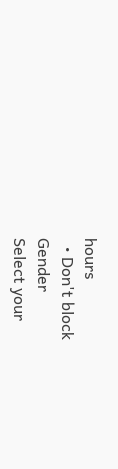hours
  • Don't block
Gender
Select your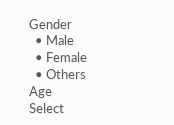Gender
  • Male
  • Female
  • Others
Age
Select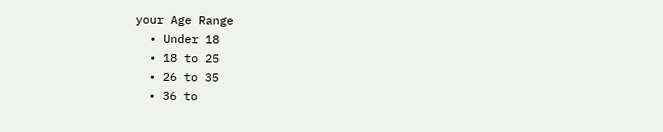your Age Range
  • Under 18
  • 18 to 25
  • 26 to 35
  • 36 to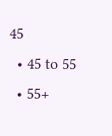45
  • 45 to 55
  • 55+